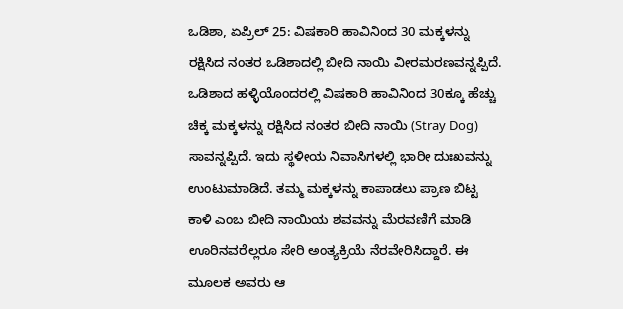ಒಡಿಶಾ, ಏಪ್ರಿಲ್ 25: ವಿಷಕಾರಿ ಹಾವಿನಿಂದ 30 ಮಕ್ಕಳನ್ನು ರಕ್ಷಿಸಿದ ನಂತರ ಒಡಿಶಾದಲ್ಲಿ ಬೀದಿ ನಾಯಿ ವೀರಮರಣವನ್ನಪ್ಪಿದೆ. ಒಡಿಶಾದ ಹಳ್ಳಿಯೊಂದರಲ್ಲಿ ವಿಷಕಾರಿ ಹಾವಿನಿಂದ 30ಕ್ಕೂ ಹೆಚ್ಚು ಚಿಕ್ಕ ಮಕ್ಕಳನ್ನು ರಕ್ಷಿಸಿದ ನಂತರ ಬೀದಿ ನಾಯಿ (Stray Dog) ಸಾವನ್ನಪ್ಪಿದೆ. ಇದು ಸ್ಥಳೀಯ ನಿವಾಸಿಗಳಲ್ಲಿ ಭಾರೀ ದುಃಖವನ್ನು ಉಂಟುಮಾಡಿದೆ. ತಮ್ಮ ಮಕ್ಕಳನ್ನು ಕಾಪಾಡಲು ಪ್ರಾಣ ಬಿಟ್ಟ ಕಾಳಿ ಎಂಬ ಬೀದಿ ನಾಯಿಯ ಶವವನ್ನು ಮೆರವಣಿಗೆ ಮಾಡಿ ಊರಿನವರೆಲ್ಲರೂ ಸೇರಿ ಅಂತ್ಯಕ್ರಿಯೆ ನೆರವೇರಿಸಿದ್ದಾರೆ. ಈ ಮೂಲಕ ಅವರು ಆ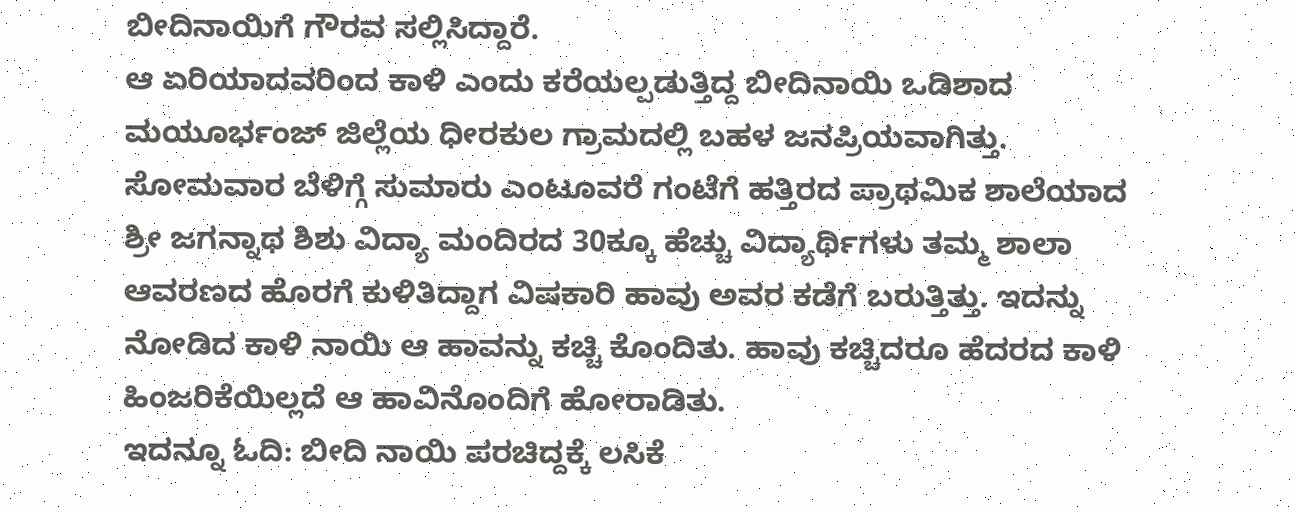ಬೀದಿನಾಯಿಗೆ ಗೌರವ ಸಲ್ಲಿಸಿದ್ದಾರೆ.
ಆ ಏರಿಯಾದವರಿಂದ ಕಾಳಿ ಎಂದು ಕರೆಯಲ್ಪಡುತ್ತಿದ್ದ ಬೀದಿನಾಯಿ ಒಡಿಶಾದ ಮಯೂರ್ಭಂಜ್ ಜಿಲ್ಲೆಯ ಧೀರಕುಲ ಗ್ರಾಮದಲ್ಲಿ ಬಹಳ ಜನಪ್ರಿಯವಾಗಿತ್ತು. ಸೋಮವಾರ ಬೆಳಿಗ್ಗೆ ಸುಮಾರು ಎಂಟೂವರೆ ಗಂಟೆಗೆ ಹತ್ತಿರದ ಪ್ರಾಥಮಿಕ ಶಾಲೆಯಾದ ಶ್ರೀ ಜಗನ್ನಾಥ ಶಿಶು ವಿದ್ಯಾ ಮಂದಿರದ 30ಕ್ಕೂ ಹೆಚ್ಚು ವಿದ್ಯಾರ್ಥಿಗಳು ತಮ್ಮ ಶಾಲಾ ಆವರಣದ ಹೊರಗೆ ಕುಳಿತಿದ್ದಾಗ ವಿಷಕಾರಿ ಹಾವು ಅವರ ಕಡೆಗೆ ಬರುತ್ತಿತ್ತು. ಇದನ್ನು ನೋಡಿದ ಕಾಳಿ ನಾಯಿ ಆ ಹಾವನ್ನು ಕಚ್ಚಿ ಕೊಂದಿತು. ಹಾವು ಕಚ್ಚಿದರೂ ಹೆದರದ ಕಾಳಿ ಹಿಂಜರಿಕೆಯಿಲ್ಲದೆ ಆ ಹಾವಿನೊಂದಿಗೆ ಹೋರಾಡಿತು.
ಇದನ್ನೂ ಓದಿ: ಬೀದಿ ನಾಯಿ ಪರಚಿದ್ದಕ್ಕೆ ಲಸಿಕೆ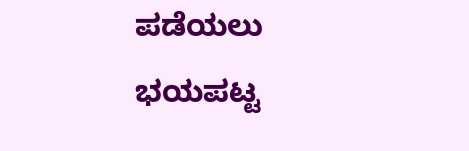ಪಡೆಯಲು ಭಯಪಟ್ಟ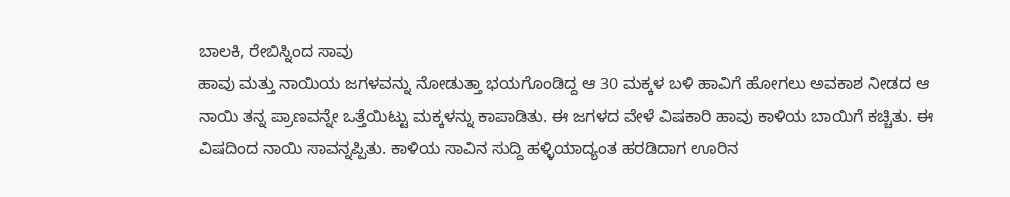ಬಾಲಕಿ, ರೇಬಿಸ್ನಿಂದ ಸಾವು
ಹಾವು ಮತ್ತು ನಾಯಿಯ ಜಗಳವನ್ನು ನೋಡುತ್ತಾ ಭಯಗೊಂಡಿದ್ದ ಆ 30 ಮಕ್ಕಳ ಬಳಿ ಹಾವಿಗೆ ಹೋಗಲು ಅವಕಾಶ ನೀಡದ ಆ ನಾಯಿ ತನ್ನ ಪ್ರಾಣವನ್ನೇ ಒತ್ತೆಯಿಟ್ಟು ಮಕ್ಕಳನ್ನು ಕಾಪಾಡಿತು. ಈ ಜಗಳದ ವೇಳೆ ವಿಷಕಾರಿ ಹಾವು ಕಾಳಿಯ ಬಾಯಿಗೆ ಕಚ್ಚಿತು. ಈ ವಿಷದಿಂದ ನಾಯಿ ಸಾವನ್ನಪ್ಪಿತು. ಕಾಳಿಯ ಸಾವಿನ ಸುದ್ದಿ ಹಳ್ಳಿಯಾದ್ಯಂತ ಹರಡಿದಾಗ ಊರಿನ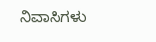ನಿವಾಸಿಗಳು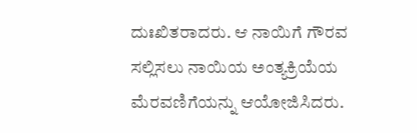ದುಃಖಿತರಾದರು. ಆ ನಾಯಿಗೆ ಗೌರವ ಸಲ್ಲಿಸಲು ನಾಯಿಯ ಅಂತ್ಯಕ್ರಿಯೆಯ ಮೆರವಣಿಗೆಯನ್ನು ಆಯೋಜಿಸಿದರು.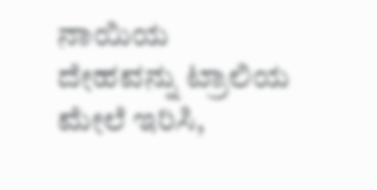ನಾಯಿಯ ದೇಹವನ್ನು ಟ್ರಾಲಿಯ ಮೇಲೆ ಇರಿಸಿ,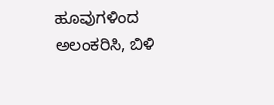ಹೂವುಗಳಿಂದ ಅಲಂಕರಿಸಿ, ಬಿಳಿ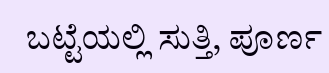ಬಟ್ಟೆಯಲ್ಲಿ ಸುತ್ತಿ, ಪೂರ್ಣ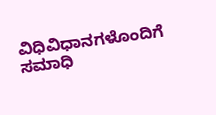ವಿಧಿವಿಧಾನಗಳೊಂದಿಗೆ ಸಮಾಧಿ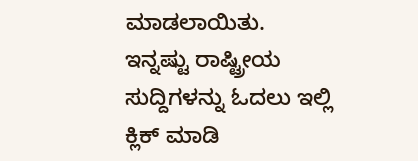ಮಾಡಲಾಯಿತು.
ಇನ್ನಷ್ಟು ರಾಷ್ಟ್ರೀಯ ಸುದ್ದಿಗಳನ್ನು ಓದಲು ಇಲ್ಲಿ ಕ್ಲಿಕ್ ಮಾಡಿ